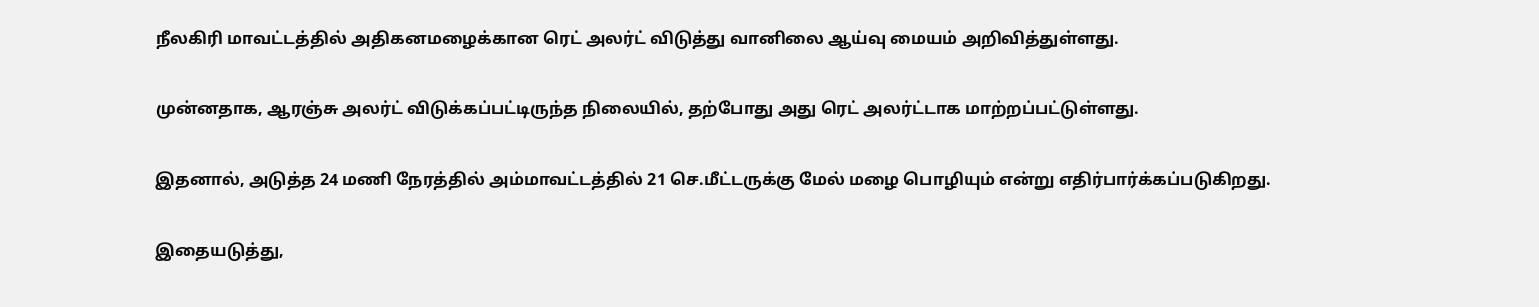நீலகிரி மாவட்டத்தில் அதிகனமழைக்கான ரெட் அலர்ட் விடுத்து வானிலை ஆய்வு மையம் அறிவித்துள்ளது.

முன்னதாக, ஆரஞ்சு அலர்ட் விடுக்கப்பட்டிருந்த நிலையில், தற்போது அது ரெட் அலர்ட்டாக மாற்றப்பட்டுள்ளது.

இதனால், அடுத்த 24 மணி நேரத்தில் அம்மாவட்டத்தில் 21 செ.மீட்டருக்கு மேல் மழை பொழியும் என்று எதிர்பார்க்கப்படுகிறது.

இதையடுத்து,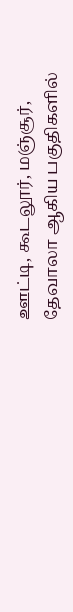ஊட்டி, கூடலூர், மஞ்சூர், தேவாலா ஆகிய பகுதிகளில்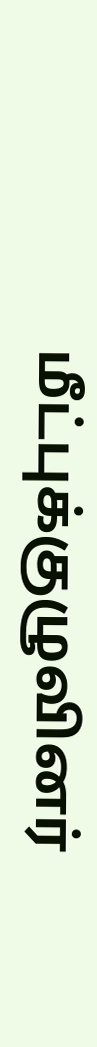மீட்புக்குழுவினர்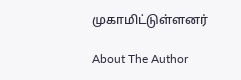முகாமிட்டுள்ளனர்

About The Author